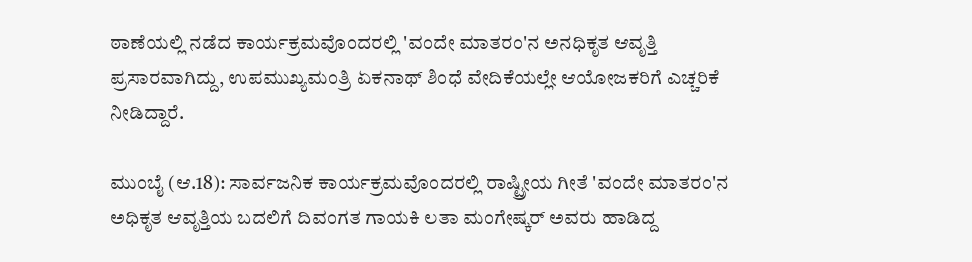ಠಾಣೆಯಲ್ಲಿ ನಡೆದ ಕಾರ್ಯಕ್ರಮವೊಂದರಲ್ಲಿ 'ವಂದೇ ಮಾತರಂ'ನ ಅನಧಿಕೃತ ಆವೃತ್ತಿ ಪ್ರಸಾರವಾಗಿದ್ದು, ಉಪಮುಖ್ಯಮಂತ್ರಿ ಏಕನಾಥ್ ಶಿಂಧೆ ವೇದಿಕೆಯಲ್ಲೇ ಆಯೋಜಕರಿಗೆ ಎಚ್ಚರಿಕೆ ನೀಡಿದ್ದಾರೆ.

ಮುಂಬೈ (ಆ.18): ಸಾರ್ವಜನಿಕ ಕಾರ್ಯಕ್ರಮವೊಂದರಲ್ಲಿ ರಾಷ್ಟ್ರೀಯ ಗೀತೆ 'ವಂದೇ ಮಾತರಂ'ನ ಅಧಿಕೃತ ಆವೃತ್ತಿಯ ಬದಲಿಗೆ ದಿವಂಗತ ಗಾಯಕಿ ಲತಾ ಮಂಗೇಷ್ಕರ್ ಅವರು ಹಾಡಿದ್ದ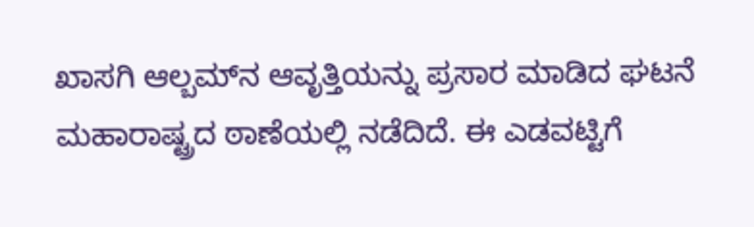ಖಾಸಗಿ ಆಲ್ಬಮ್‌ನ ಆವೃತ್ತಿಯನ್ನು ಪ್ರಸಾರ ಮಾಡಿದ ಘಟನೆ ಮಹಾರಾಷ್ಟ್ರದ ಠಾಣೆಯಲ್ಲಿ ನಡೆದಿದೆ. ಈ ಎಡವಟ್ಟಿಗೆ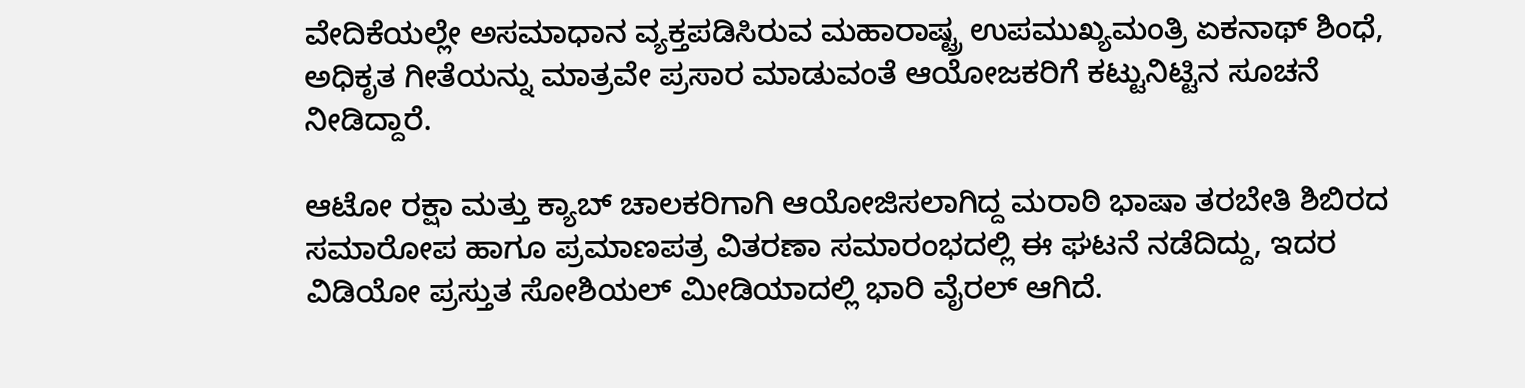ವೇದಿಕೆಯಲ್ಲೇ ಅಸಮಾಧಾನ ವ್ಯಕ್ತಪಡಿಸಿರುವ ಮಹಾರಾಷ್ಟ್ರ ಉಪಮುಖ್ಯಮಂತ್ರಿ ಏಕನಾಥ್ ಶಿಂಧೆ, ಅಧಿಕೃತ ಗೀತೆಯನ್ನು ಮಾತ್ರವೇ ಪ್ರಸಾರ ಮಾಡುವಂತೆ ಆಯೋಜಕರಿಗೆ ಕಟ್ಟುನಿಟ್ಟಿನ ಸೂಚನೆ ನೀಡಿದ್ದಾರೆ.

ಆಟೋ ರಕ್ಷಾ ಮತ್ತು ಕ್ಯಾಬ್ ಚಾಲಕರಿಗಾಗಿ ಆಯೋಜಿಸಲಾಗಿದ್ದ ಮರಾಠಿ ಭಾಷಾ ತರಬೇತಿ ಶಿಬಿರದ ಸಮಾರೋಪ ಹಾಗೂ ಪ್ರಮಾಣಪತ್ರ ವಿತರಣಾ ಸಮಾರಂಭದಲ್ಲಿ ಈ ಘಟನೆ ನಡೆದಿದ್ದು, ಇದರ ವಿಡಿಯೋ ಪ್ರಸ್ತುತ ಸೋಶಿಯಲ್‌ ಮೀಡಿಯಾದಲ್ಲಿ ಭಾರಿ ವೈರಲ್ ಆಗಿದೆ.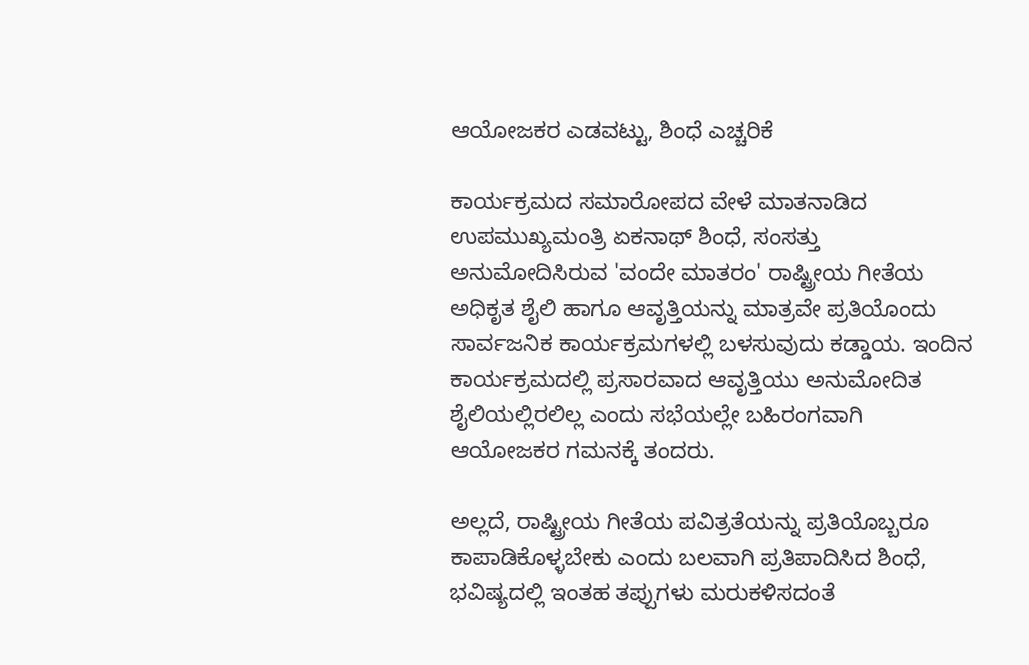ಆಯೋಜಕರ ಎಡವಟ್ಟು, ಶಿಂಧೆ ಎಚ್ಚರಿಕೆ

ಕಾರ್ಯಕ್ರಮದ ಸಮಾರೋಪದ ವೇಳೆ ಮಾತನಾಡಿದ ಉಪಮುಖ್ಯಮಂತ್ರಿ ಏಕನಾಥ್ ಶಿಂಧೆ, ಸಂಸತ್ತು ಅನುಮೋದಿಸಿರುವ 'ವಂದೇ ಮಾತರಂ' ರಾಷ್ಟ್ರೀಯ ಗೀತೆಯ ಅಧಿಕೃತ ಶೈಲಿ ಹಾಗೂ ಆವೃತ್ತಿಯನ್ನು ಮಾತ್ರವೇ ಪ್ರತಿಯೊಂದು ಸಾರ್ವಜನಿಕ ಕಾರ್ಯಕ್ರಮಗಳಲ್ಲಿ ಬಳಸುವುದು ಕಡ್ಡಾಯ. ಇಂದಿನ ಕಾರ್ಯಕ್ರಮದಲ್ಲಿ ಪ್ರಸಾರವಾದ ಆವೃತ್ತಿಯು ಅನುಮೋದಿತ ಶೈಲಿಯಲ್ಲಿರಲಿಲ್ಲ ಎಂದು ಸಭೆಯಲ್ಲೇ ಬಹಿರಂಗವಾಗಿ ಆಯೋಜಕರ ಗಮನಕ್ಕೆ ತಂದರು.

ಅಲ್ಲದೆ, ರಾಷ್ಟ್ರೀಯ ಗೀತೆಯ ಪವಿತ್ರತೆಯನ್ನು ಪ್ರತಿಯೊಬ್ಬರೂ ಕಾಪಾಡಿಕೊಳ್ಳಬೇಕು ಎಂದು ಬಲವಾಗಿ ಪ್ರತಿಪಾದಿಸಿದ ಶಿಂಧೆ, ಭವಿಷ್ಯದಲ್ಲಿ ಇಂತಹ ತಪ್ಪುಗಳು ಮರುಕಳಿಸದಂತೆ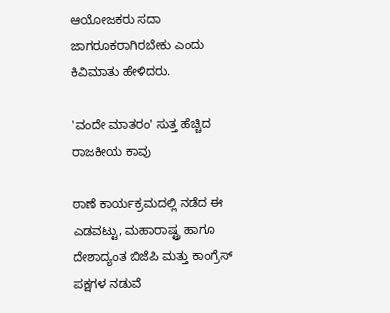ಆಯೋಜಕರು ಸದಾ ಜಾಗರೂಕರಾಗಿರಬೇಕು ಎಂದು ಕಿವಿಮಾತು ಹೇಳಿದರು.

'ವಂದೇ ಮಾತರಂ' ಸುತ್ತ ಹೆಚ್ಚಿದ ರಾಜಕೀಯ ಕಾವು

ಠಾಣೆ ಕಾರ್ಯಕ್ರಮದಲ್ಲಿ ನಡೆದ ಈ ಎಡವಟ್ಟು, ಮಹಾರಾಷ್ಟ್ರ ಹಾಗೂ ದೇಶಾದ್ಯಂತ ಬಿಜೆಪಿ ಮತ್ತು ಕಾಂಗ್ರೆಸ್ ಪಕ್ಷಗಳ ನಡುವೆ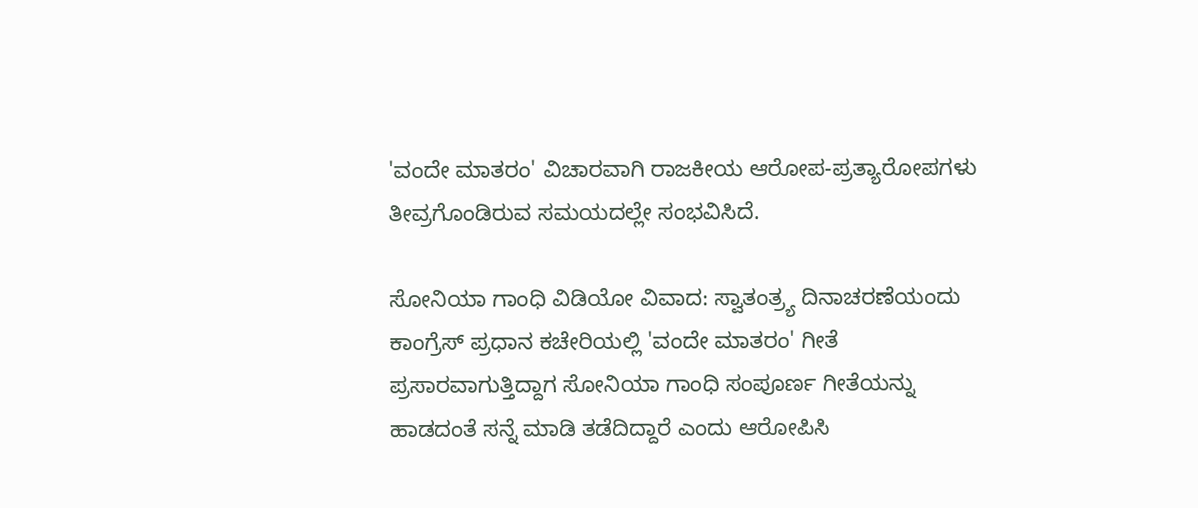'ವಂದೇ ಮಾತರಂ' ವಿಚಾರವಾಗಿ ರಾಜಕೀಯ ಆರೋಪ-ಪ್ರತ್ಯಾರೋಪಗಳು ತೀವ್ರಗೊಂಡಿರುವ ಸಮಯದಲ್ಲೇ ಸಂಭವಿಸಿದೆ.

ಸೋನಿಯಾ ಗಾಂಧಿ ವಿಡಿಯೋ ವಿವಾದ: ಸ್ವಾತಂತ್ರ್ಯ ದಿನಾಚರಣೆಯಂದು ಕಾಂಗ್ರೆಸ್ ಪ್ರಧಾನ ಕಚೇರಿಯಲ್ಲಿ 'ವಂದೇ ಮಾತರಂ' ಗೀತೆ ಪ್ರಸಾರವಾಗುತ್ತಿದ್ದಾಗ ಸೋನಿಯಾ ಗಾಂಧಿ ಸಂಪೂರ್ಣ ಗೀತೆಯನ್ನು ಹಾಡದಂತೆ ಸನ್ನೆ ಮಾಡಿ ತಡೆದಿದ್ದಾರೆ ಎಂದು ಆರೋಪಿಸಿ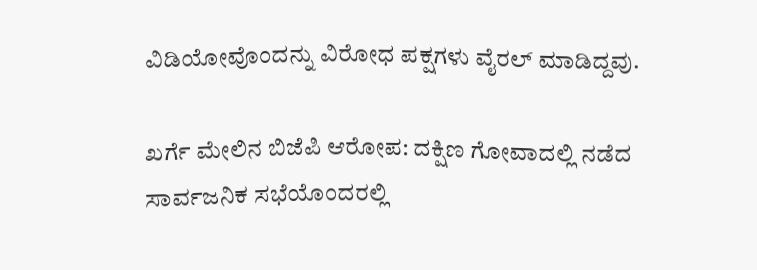ವಿಡಿಯೋವೊಂದನ್ನು ವಿರೋಧ ಪಕ್ಷಗಳು ವೈರಲ್ ಮಾಡಿದ್ದವು.

ಖರ್ಗೆ ಮೇಲಿನ ಬಿಜೆಪಿ ಆರೋಪ: ದಕ್ಷಿಣ ಗೋವಾದಲ್ಲಿ ನಡೆದ ಸಾರ್ವಜನಿಕ ಸಭೆಯೊಂದರಲ್ಲಿ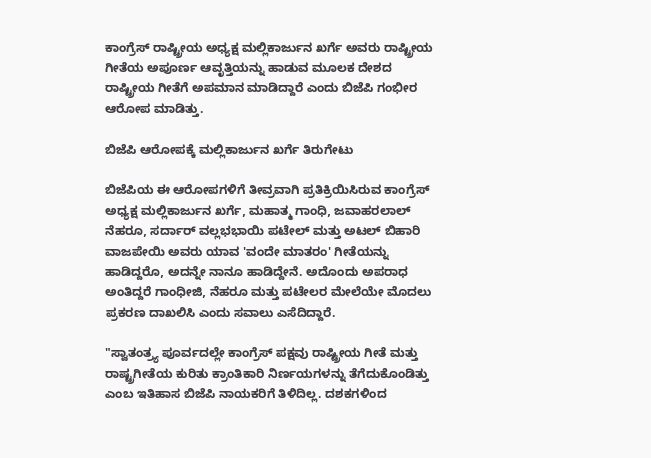ಕಾಂಗ್ರೆಸ್ ರಾಷ್ಟ್ರೀಯ ಅಧ್ಯಕ್ಷ ಮಲ್ಲಿಕಾರ್ಜುನ ಖರ್ಗೆ ಅವರು ರಾಷ್ಟ್ರೀಯ ಗೀತೆಯ ಅಪೂರ್ಣ ಆವೃತ್ತಿಯನ್ನು ಹಾಡುವ ಮೂಲಕ ದೇಶದ ರಾಷ್ಟ್ರೀಯ ಗೀತೆಗೆ ಅಪಮಾನ ಮಾಡಿದ್ದಾರೆ ಎಂದು ಬಿಜೆಪಿ ಗಂಭೀರ ಆರೋಪ ಮಾಡಿತ್ತು.

ಬಿಜೆಪಿ ಆರೋಪಕ್ಕೆ ಮಲ್ಲಿಕಾರ್ಜುನ ಖರ್ಗೆ ತಿರುಗೇಟು

ಬಿಜೆಪಿಯ ಈ ಆರೋಪಗಳಿಗೆ ತೀವ್ರವಾಗಿ ಪ್ರತಿಕ್ರಿಯಿಸಿರುವ ಕಾಂಗ್ರೆಸ್ ಅಧ್ಯಕ್ಷ ಮಲ್ಲಿಕಾರ್ಜುನ ಖರ್ಗೆ, ಮಹಾತ್ಮ ಗಾಂಧಿ, ಜವಾಹರಲಾಲ್ ನೆಹರೂ, ಸರ್ದಾರ್ ವಲ್ಲಭಭಾಯಿ ಪಟೇಲ್ ಮತ್ತು ಅಟಲ್ ಬಿಹಾರಿ ವಾಜಪೇಯಿ ಅವರು ಯಾವ 'ವಂದೇ ಮಾತರಂ' ಗೀತೆಯನ್ನು ಹಾಡಿದ್ದರೊ, ಅದನ್ನೇ ನಾನೂ ಹಾಡಿದ್ದೇನೆ. ಅದೊಂದು ಅಪರಾಧ ಅಂತಿದ್ದರೆ ಗಾಂಧೀಜಿ, ನೆಹರೂ ಮತ್ತು ಪಟೇಲರ ಮೇಲೆಯೇ ಮೊದಲು ಪ್ರಕರಣ ದಾಖಲಿಸಿ ಎಂದು ಸವಾಲು ಎಸೆದಿದ್ದಾರೆ.

"ಸ್ವಾತಂತ್ರ್ಯ ಪೂರ್ವದಲ್ಲೇ ಕಾಂಗ್ರೆಸ್ ಪಕ್ಷವು ರಾಷ್ಟ್ರೀಯ ಗೀತೆ ಮತ್ತು ರಾಷ್ಟ್ರಗೀತೆಯ ಕುರಿತು ಕ್ರಾಂತಿಕಾರಿ ನಿರ್ಣಯಗಳನ್ನು ತೆಗೆದುಕೊಂಡಿತ್ತು ಎಂಬ ಇತಿಹಾಸ ಬಿಜೆಪಿ ನಾಯಕರಿಗೆ ತಿಳಿದಿಲ್ಲ. ದಶಕಗಳಿಂದ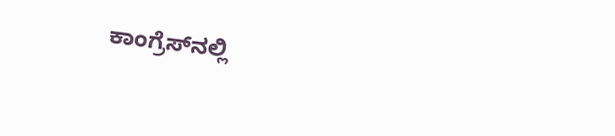ಕಾಂಗ್ರೆಸ್‌ನಲ್ಲಿ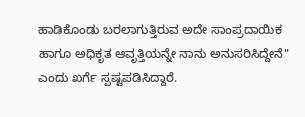ಹಾಡಿಕೊಂಡು ಬರಲಾಗುತ್ತಿರುವ ಅದೇ ಸಾಂಪ್ರದಾಯಿಕ ಹಾಗೂ ಅಧಿಕೃತ ಆವೃತ್ತಿಯನ್ನೇ ನಾನು ಅನುಸರಿಸಿದ್ದೇನೆ" ಎಂದು ಖರ್ಗೆ ಸ್ಪಷ್ಟಪಡಿಸಿದ್ದಾರೆ.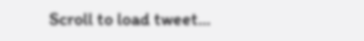Scroll to load tweet…